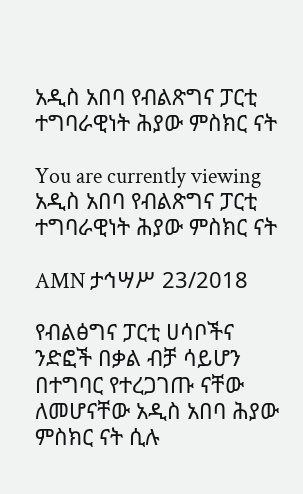አዲስ አበባ የብልጽግና ፓርቲ ተግባራዊነት ሕያው ምስክር ናት

You are currently viewing አዲስ አበባ የብልጽግና ፓርቲ ተግባራዊነት ሕያው ምስክር ናት

AMN ታኅሣሥ 23/2018

የብልፅግና ፓርቲ ሀሳቦችና ንድፎች በቃል ብቻ ሳይሆን በተግባር የተረጋገጡ ናቸው ለመሆናቸው አዲስ አበባ ሕያው ምስክር ናት ሲሉ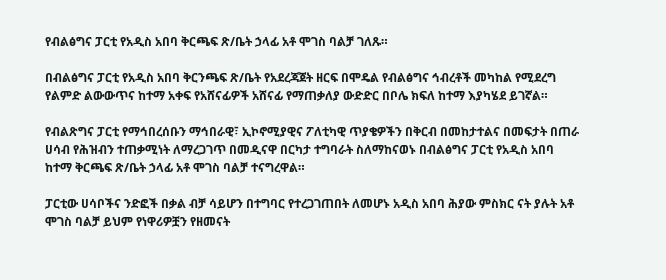የብልፅግና ፓርቲ የአዲስ አበባ ቅርጫፍ ጽ/ቤት ኃላፊ አቶ ሞገስ ባልቻ ገለጹ።

በብልፅግና ፓርቲ የአዲስ አበባ ቅርንጫፍ ጽ/ቤት የአደረጃጀት ዘርፍ በሞዴል የብልፅግና ኅብረቶች መካከል የሚደረግ የልምድ ልውውጥና ከተማ አቀፍ የአሸናፊዎች አሸናፊ የማጠቃለያ ውድድር በቦሌ ክፍለ ከተማ እያካሄደ ይገኛል።

የብልጽግና ፓርቲ የማኅበረሰቡን ማኅበራዊ፣ ኢኮኖሚያዊና ፖለቲካዊ ጥያቄዎችን በቅርብ በመከታተልና በመፍታት በጠራ ሀሳብ የሕዝብን ተጠቃሚነት ለማረጋገጥ በመዲናዋ በርካታ ተግባራት ስለማከናወኑ በብልፅግና ፓርቲ የአዲስ አበባ ከተማ ቅርጫፍ ጽ/ቤት ኃላፊ አቶ ሞገስ ባልቻ ተናግረዋል።

ፓርቲው ሀሳቦችና ንድፎች በቃል ብቻ ሳይሆን በተግባር የተረጋገጠበት ለመሆኑ አዲስ አበባ ሕያው ምስክር ናት ያሉት አቶ ሞገስ ባልቻ ይህም የነዋሪዎቿን የዘመናት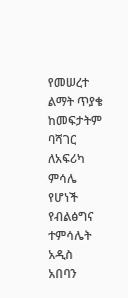የመሠረተ ልማት ጥያቄ ከመፍታትም ባሻገር ለአፍሪካ ምሳሌ የሆነች የብልፅግና ተምሳሌት አዲስ አበባን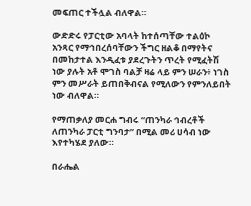መፍጠር ተችሏል ብለዋል።

ውድድሩ የፓርቲው አባላት ከተሰጣቸው ተልዕኮ አንጻር የማኅበረሰባቸውን ችግር ዘልቆ በማየትና በመከታተል እንዲፈቱ ያደረጉትን ጥረት የሚፈትሽ ነው ያሉት አቶ ሞገስ ባልቻ ዛሬ ላይ ምን ሠራን፥ ነገስ ምን መሥራት ይጠበቅብናል የሚለውን የምንለይበት ነው ብለዋል።

የማጠቃለያ መርሐ ግብሩ “ጠንካራ ኅብረቶች ለጠንካራ ፓርቲ ግንባታ” በሚል መሪ ሀሳብ ነው እየተካሄደ ያለው።

በራሔል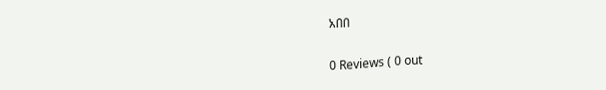አበበ

0 Reviews ( 0 out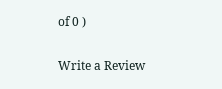of 0 )

Write a Review